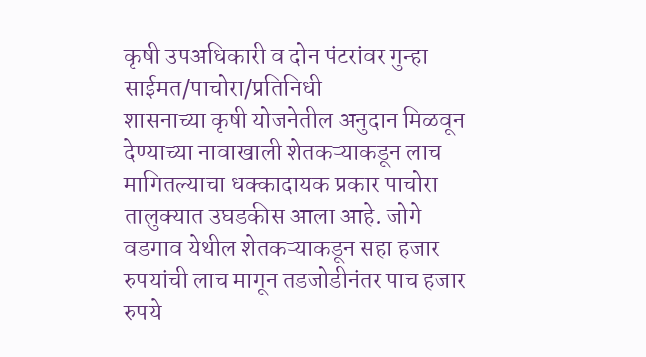कृषी उपअधिकारी व दोन पंटरांवर गुन्हा
साईमत/पाचोरा/प्रतिनिधी
शासनाच्या कृषी योजनेतील अनुदान मिळवून देण्याच्या नावाखाली शेतकऱ्याकडून लाच मागितल्याचा धक्कादायक प्रकार पाचोरा तालुक्यात उघडकीस आला आहे. जोगे वडगाव येथील शेतकऱ्याकडून सहा हजार रुपयांची लाच मागून तडजोडीनंतर पाच हजार रुपये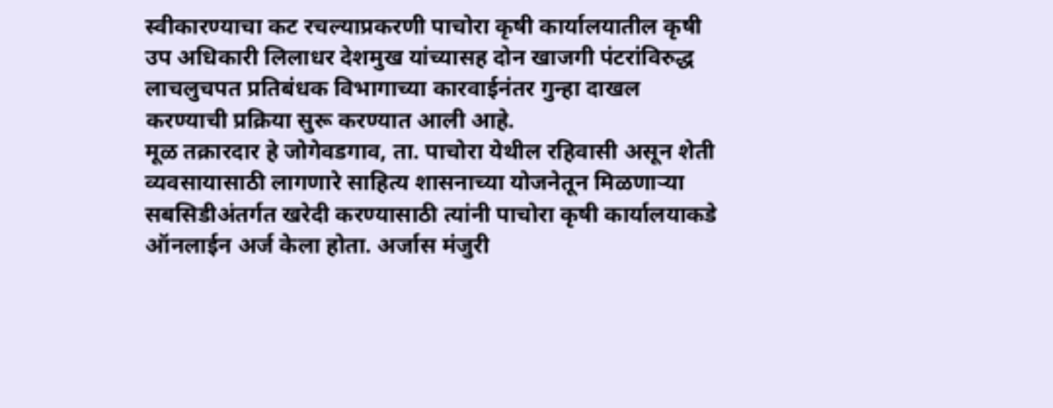स्वीकारण्याचा कट रचल्याप्रकरणी पाचोरा कृषी कार्यालयातील कृषी उप अधिकारी लिलाधर देशमुख यांच्यासह दोन खाजगी पंटरांविरुद्ध लाचलुचपत प्रतिबंधक विभागाच्या कारवाईनंतर गुन्हा दाखल करण्याची प्रक्रिया सुरू करण्यात आली आहे.
मूळ तक्रारदार हे जोगेवडगाव, ता. पाचोरा येथील रहिवासी असून शेती व्यवसायासाठी लागणारे साहित्य शासनाच्या योजनेतून मिळणाऱ्या सबसिडीअंतर्गत खरेदी करण्यासाठी त्यांनी पाचोरा कृषी कार्यालयाकडे ऑनलाईन अर्ज केला होता. अर्जास मंजुरी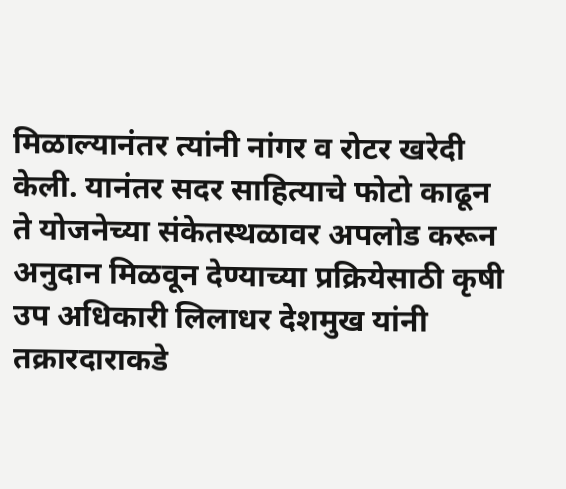मिळाल्यानंतर त्यांनी नांगर व रोटर खरेदी केली. यानंतर सदर साहित्याचे फोटो काढून ते योजनेच्या संकेतस्थळावर अपलोड करून अनुदान मिळवून देण्याच्या प्रक्रियेसाठी कृषी उप अधिकारी लिलाधर देशमुख यांनी तक्रारदाराकडे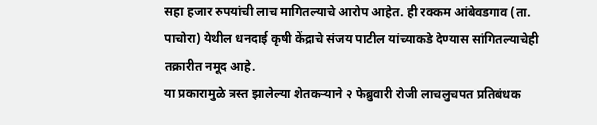सहा हजार रुपयांची लाच मागितल्याचे आरोप आहेत. ही रक्कम आंबेवडगाव (ता. पाचोरा) येथील धनदाई कृषी केंद्राचे संजय पाटील यांच्याकडे देण्यास सांगितल्याचेही तक्रारीत नमूद आहे.
या प्रकारामुळे त्रस्त झालेल्या शेतकऱ्याने २ फेब्रुवारी रोजी लाचलुचपत प्रतिबंधक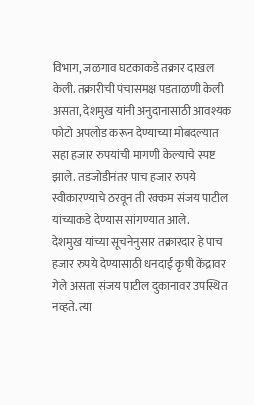विभाग, जळगाव घटकाकडे तक्रार दाखल केली. तक्रारीची पंचासमक्ष पडताळणी केली असता, देशमुख यांनी अनुदानासाठी आवश्यक फोटो अपलोड करून देण्याच्या मोबदल्यात सहा हजार रुपयांची मागणी केल्याचे स्पष्ट झाले. तडजोडीनंतर पाच हजार रुपये स्वीकारण्याचे ठरवून ती रक्कम संजय पाटील यांच्याकडे देण्यास सांगण्यात आले.
देशमुख यांच्या सूचनेनुसार तक्रारदार हे पाच हजार रुपये देण्यासाठी धनदाई कृषी केंद्रावर गेले असता संजय पाटील दुकानावर उपस्थित नव्हते. त्या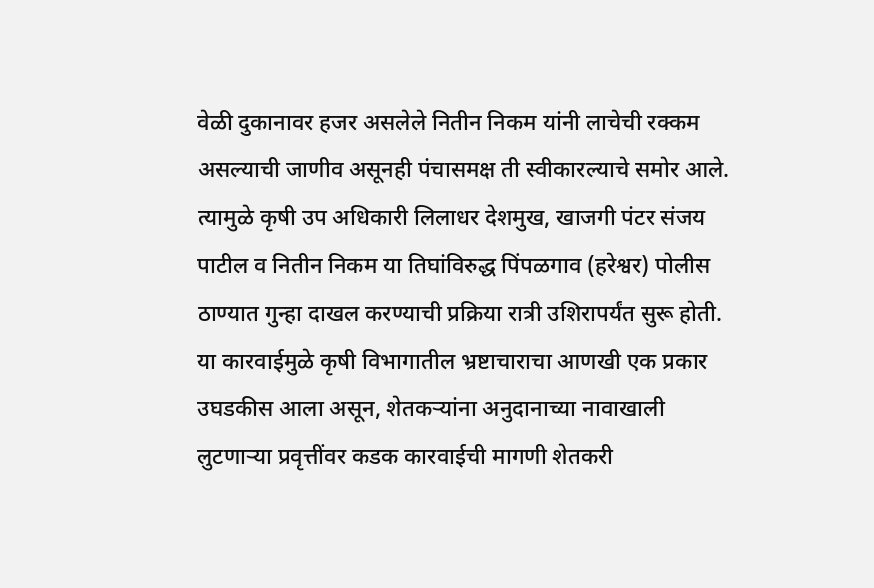वेळी दुकानावर हजर असलेले नितीन निकम यांनी लाचेची रक्कम असल्याची जाणीव असूनही पंचासमक्ष ती स्वीकारल्याचे समोर आले. त्यामुळे कृषी उप अधिकारी लिलाधर देशमुख, खाजगी पंटर संजय पाटील व नितीन निकम या तिघांविरुद्ध पिंपळगाव (हरेश्वर) पोलीस ठाण्यात गुन्हा दाखल करण्याची प्रक्रिया रात्री उशिरापर्यंत सुरू होती.
या कारवाईमुळे कृषी विभागातील भ्रष्टाचाराचा आणखी एक प्रकार उघडकीस आला असून, शेतकऱ्यांना अनुदानाच्या नावाखाली लुटणाऱ्या प्रवृत्तींवर कडक कारवाईची मागणी शेतकरी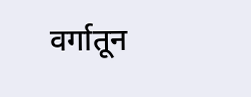वर्गातून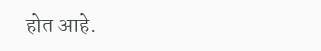होत आहे.